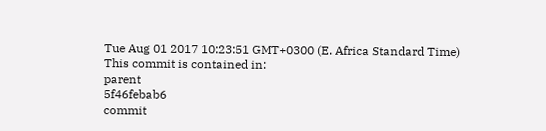Tue Aug 01 2017 10:23:51 GMT+0300 (E. Africa Standard Time)
This commit is contained in:
parent
5f46febab6
commit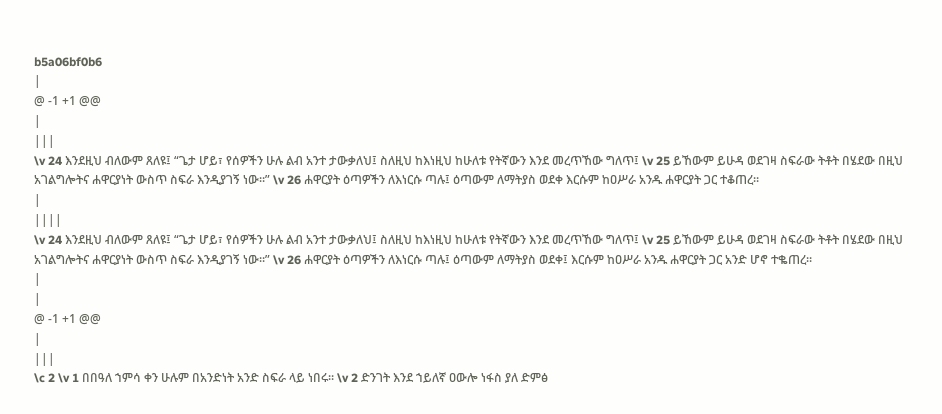b5a06bf0b6
|
@ -1 +1 @@
|
|||
\v 24 እንደዚህ ብለውም ጸለዩ፤ “ጌታ ሆይ፣ የሰዎችን ሁሉ ልብ አንተ ታውቃለህ፤ ስለዚህ ከእነዚህ ከሁለቱ የትኛውን እንደ መረጥኸው ግለጥ፤ \v 25 ይኸውም ይሁዳ ወደገዛ ስፍራው ትቶት በሄደው በዚህ አገልግሎትና ሐዋርያነት ውስጥ ስፍራ እንዲያገኝ ነው።” \v 26 ሐዋርያት ዕጣዎችን ለእነርሱ ጣሉ፤ ዕጣውም ለማትያስ ወደቀ እርሱም ከዐሥራ አንዱ ሐዋርያት ጋር ተቆጠረ።
|
||||
\v 24 እንደዚህ ብለውም ጸለዩ፤ “ጌታ ሆይ፣ የሰዎችን ሁሉ ልብ አንተ ታውቃለህ፤ ስለዚህ ከእነዚህ ከሁለቱ የትኛውን እንደ መረጥኸው ግለጥ፤ \v 25 ይኸውም ይሁዳ ወደገዛ ስፍራው ትቶት በሄደው በዚህ አገልግሎትና ሐዋርያነት ውስጥ ስፍራ እንዲያገኝ ነው።” \v 26 ሐዋርያት ዕጣዎችን ለእነርሱ ጣሉ፤ ዕጣውም ለማትያስ ወደቀ፤ እርሱም ከዐሥራ አንዱ ሐዋርያት ጋር አንድ ሆኖ ተቈጠረ።
|
|
@ -1 +1 @@
|
|||
\c 2 \v 1 በበዓለ ኀምሳ ቀን ሁሉም በአንድነት አንድ ስፍራ ላይ ነበሩ። \v 2 ድንገት እንደ ኀይለኛ ዐውሎ ነፋስ ያለ ድምፅ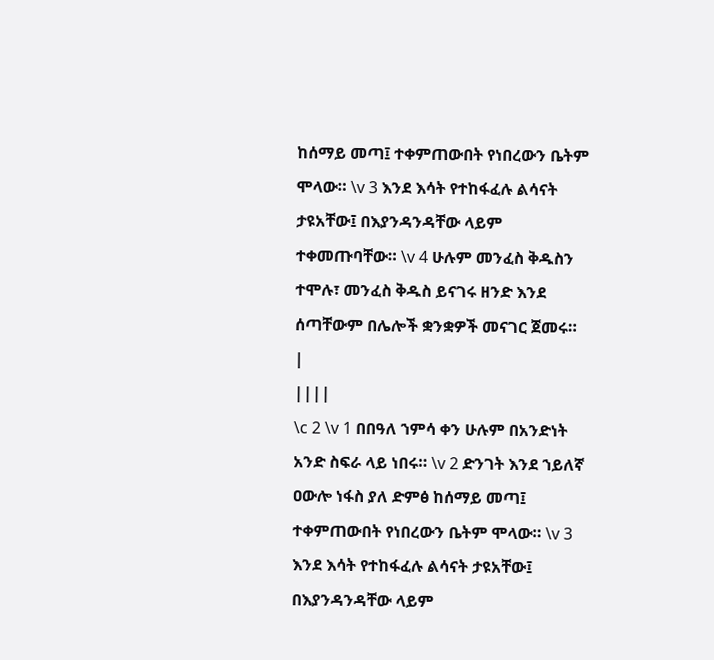ከሰማይ መጣ፤ ተቀምጠውበት የነበረውን ቤትም ሞላው። \v 3 እንደ እሳት የተከፋፈሉ ልሳናት ታዩአቸው፤ በእያንዳንዳቸው ላይም ተቀመጡባቸው። \v 4 ሁሉም መንፈስ ቅዱስን ተሞሉ፣ መንፈስ ቅዱስ ይናገሩ ዘንድ እንደ ሰጣቸውም በሌሎች ቋንቋዎች መናገር ጀመሩ።
|
||||
\c 2 \v 1 በበዓለ ኀምሳ ቀን ሁሉም በአንድነት አንድ ስፍራ ላይ ነበሩ። \v 2 ድንገት እንደ ኀይለኛ ዐውሎ ነፋስ ያለ ድምፅ ከሰማይ መጣ፤ ተቀምጠውበት የነበረውን ቤትም ሞላው። \v 3 እንደ እሳት የተከፋፈሉ ልሳናት ታዩአቸው፤ በእያንዳንዳቸው ላይም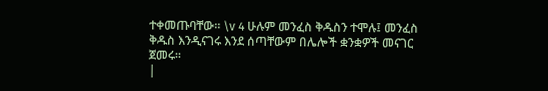ተቀመጡባቸው። \v 4 ሁሉም መንፈስ ቅዱስን ተሞሉ፤ መንፈስ ቅዱስ እንዲናገሩ እንደ ሰጣቸውም በሌሎች ቋንቋዎች መናገር ጀመሩ።
|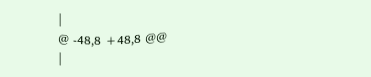|
@ -48,8 +48,8 @@
|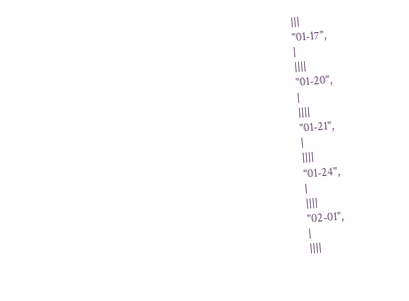|||
"01-17",
|
||||
"01-20",
|
||||
"01-21",
|
||||
"01-24",
|
||||
"02-01",
|
||||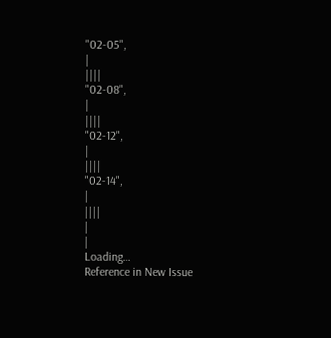"02-05",
|
||||
"02-08",
|
||||
"02-12",
|
||||
"02-14",
|
||||
|
|
Loading…
Reference in New Issue